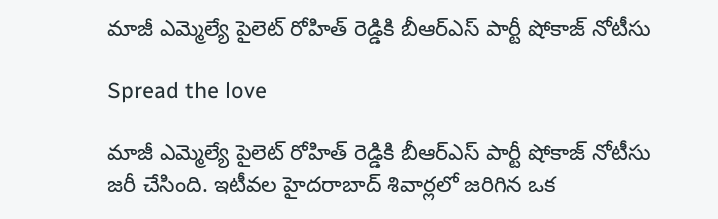మాజీ ఎమ్మెల్యే పైలెట్ రోహిత్ రెడ్డికి బీఆర్ఎస్ పార్టీ షోకాజ్ నోటీసు

Spread the love

మాజీ ఎమ్మెల్యే పైలెట్ రోహిత్ రెడ్డికి బీఆర్ఎస్ పార్టీ షోకాజ్ నోటీసు జరీ చేసింది. ఇటీవల హైదరాబాద్ శివార్లలో జరిగిన ఒక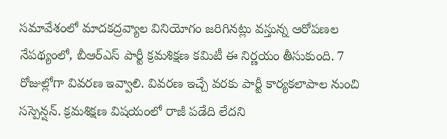సమావేశంలో మాదకద్రవ్యాల వినియోగం జరిగినట్లు వస్తున్న ఆరోపణల నేపథ్యంలో, బీఆర్ఎస్ పార్టీ క్రమశిక్షణ కమిటీ ఈ నిర్ణయం తీసుకుంది. 7 రోజుల్లోగా వివరణ ఇవ్వాలి. వివరణ ఇచ్చే వరకు పార్టీ కార్యకలాపాల నుంచి సస్పెన్షన్. క్రమశిక్షణ విషయంలో రాజీ పడేది లేదని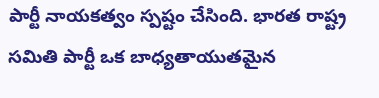పార్టీ నాయకత్వం స్పష్టం చేసింది. భారత రాష్ట్ర సమితి పార్టీ ఒక బాధ్యతాయుతమైన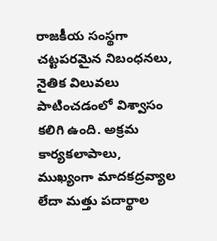రాజకీయ సంస్థగా చట్టపరమైన నిబంధనలు, నైతిక విలువలు పాటించడంలో విశ్వాసం కలిగి ఉంది. అక్రమ కార్యకలాపాలు, ముఖ్యంగా మాదకద్రవ్యాల లేదా మత్తు పదార్థాల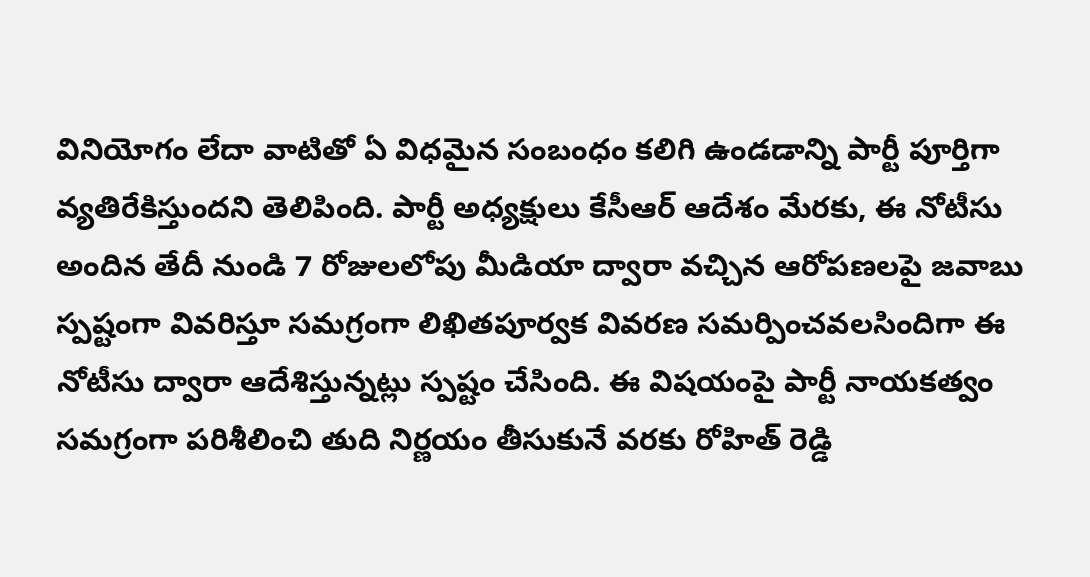వినియోగం లేదా వాటితో ఏ విధమైన సంబంధం కలిగి ఉండడాన్ని పార్టీ పూర్తిగా వ్యతిరేకిస్తుందని తెలిపింది. పార్టీ అధ్యక్షులు కేసీఆర్ ఆదేశం మేరకు, ఈ నోటీసు అందిన తేదీ నుండి 7 రోజులలోపు మీడియా ద్వారా వచ్చిన ఆరోపణలపై జవాబు స్పష్టంగా వివరిస్తూ సమగ్రంగా లిఖితపూర్వక వివరణ సమర్పించవలసిందిగా ఈ నోటీసు ద్వారా ఆదేశిస్తున్నట్లు స్పష్టం చేసింది. ఈ విషయంపై పార్టీ నాయకత్వం సమగ్రంగా పరిశీలించి తుది నిర్ణయం తీసుకునే వరకు రోహిత్ రెడ్డి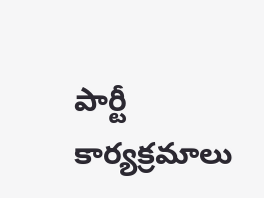పార్టీ కార్యక్రమాలు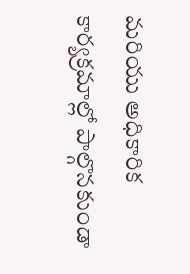మరియు అధికారిక కార్యక్రమాల్లో పాల్గొనకుండా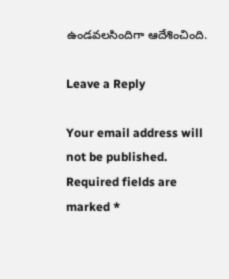ఉండవలసిందిగా ఆదేశించింది.

Leave a Reply

Your email address will not be published. Required fields are marked *